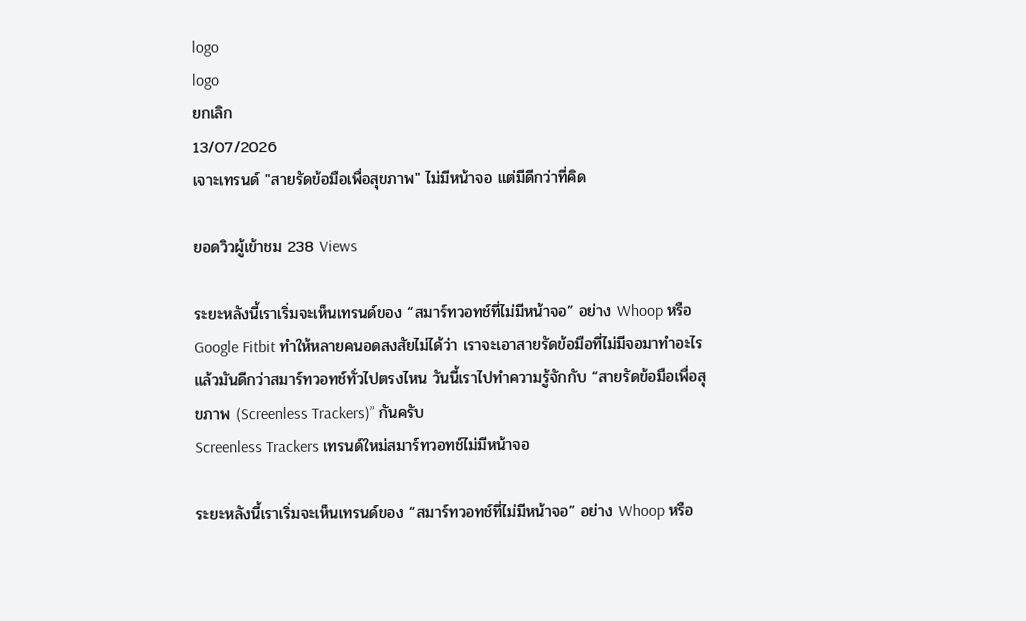logo
logo
ยกเลิก
13/07/2026
เจาะเทรนด์ "สายรัดข้อมือเพื่อสุขภาพ" ไม่มีหน้าจอ แต่มีดีกว่าที่คิด

ยอดวิวผู้เข้าชม 238 Views

ระยะหลังนี้เราเริ่มจะเห็นเทรนด์ของ “สมาร์ทวอทช์ที่ไม่มีหน้าจอ” อย่าง Whoop หรือ Google Fitbit ทำให้หลายคนอดสงสัยไม่ได้ว่า เราจะเอาสายรัดข้อมือที่ไม่มีจอมาทำอะไร แล้วมันดีกว่าสมาร์ทวอทช์ทั่วไปตรงไหน วันนี้เราไปทำความรู้จักกับ “สายรัดข้อมือเพื่อสุขภาพ (Screenless Trackers)” กันครับ
Screenless Trackers เทรนด์ใหม่สมาร์ทวอทช์ไม่มีหน้าจอ

ระยะหลังนี้เราเริ่มจะเห็นเทรนด์ของ “สมาร์ทวอทช์ที่ไม่มีหน้าจอ” อย่าง Whoop หรือ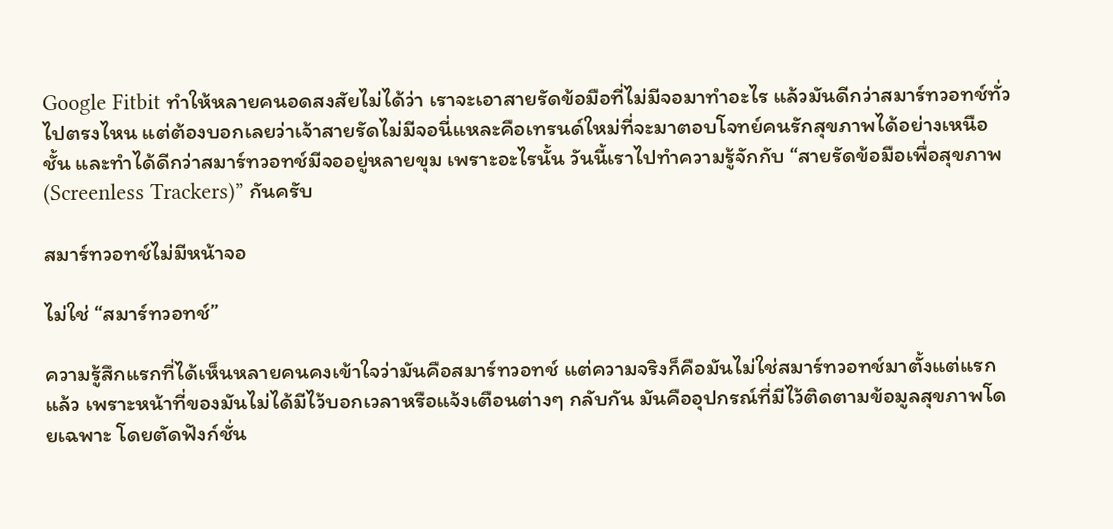Google Fitbit ทำให้หลายคนอดสงสัยไม่ได้ว่า เราจะเอาสายรัดข้อมือที่ไม่มีจอมาทำอะไร แล้วมันดีกว่าสมาร์ทวอทช์ทั่วไปตรงไหน แต่ต้องบอกเลยว่าเจ้าสายรัดไม่มีจอนี่แหละคือเทรนด์ใหม่ที่จะมาตอบโจทย์คนรักสุขภาพได้อย่างเหนือชั้น และทำได้ดีกว่าสมาร์ทวอทช์มีจออยู่หลายขุม เพราะอะไรนั้น วันนี้เราไปทำความรู้จักกับ “สายรัดข้อมือเพื่อสุขภาพ (Screenless Trackers)” กันครับ

สมาร์ทวอทช์ไม่มีหน้าจอ

ไม่ใช่ “สมาร์ทวอทช์”

ความรู้สึกแรกที่ได้เห็นหลายคนคงเข้าใจว่ามันคือสมาร์ทวอทช์ แต่ความจริงก็คือมันไม่ใช่สมาร์ทวอทช์มาตั้งแต่แรกแล้ว เพราะหน้าที่ของมันไม่ได้มีไว้บอกเวลาหรือแจ้งเตือนต่างๆ กลับกัน มันคืออุปกรณ์ที่มีไว้ติดตามข้อมูลสุขภาพโดยเฉพาะ โดยตัดฟังก์ชั่น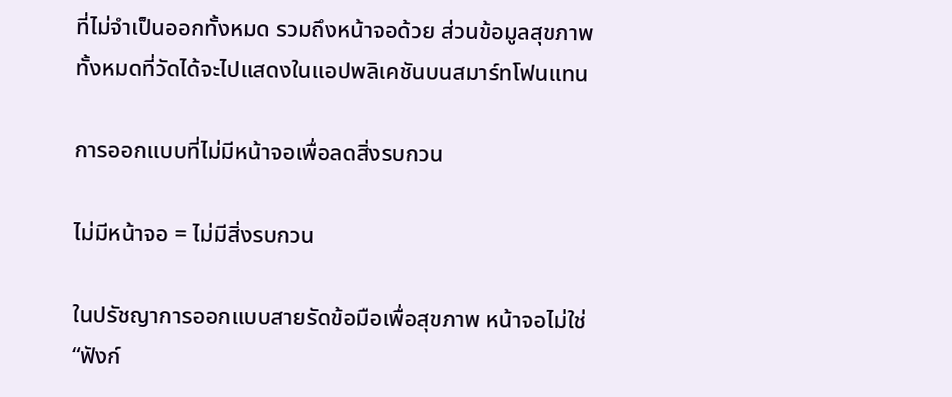ที่ไม่จำเป็นออกทั้งหมด รวมถึงหน้าจอด้วย ส่วนข้อมูลสุขภาพทั้งหมดที่วัดได้จะไปแสดงในแอปพลิเคชันบนสมาร์ทโฟนแทน

การออกแบบที่ไม่มีหน้าจอเพื่อลดสิ่งรบกวน

ไม่มีหน้าจอ = ไม่มีสิ่งรบกวน

ในปรัชญาการออกแบบสายรัดข้อมือเพื่อสุขภาพ หน้าจอไม่ใช่ “ฟังก์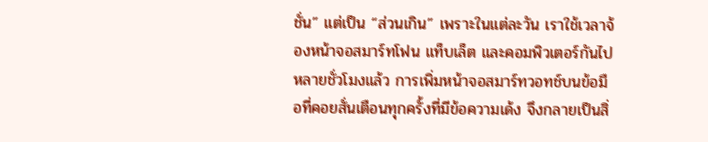ชั่น” แต่เป็น “ส่วนเกิน” เพราะในแต่ละวัน เราใช้เวลาจ้องหน้าจอสมาร์ทโฟน แท็บเล็ต และคอมพิวเตอร์กันไปหลายชั่วโมงแล้ว การเพิ่มหน้าจอสมาร์ทวอทช์บนข้อมือที่คอยสั่นเตือนทุกครั้งที่มีข้อความเด้ง จึงกลายเป็นสิ่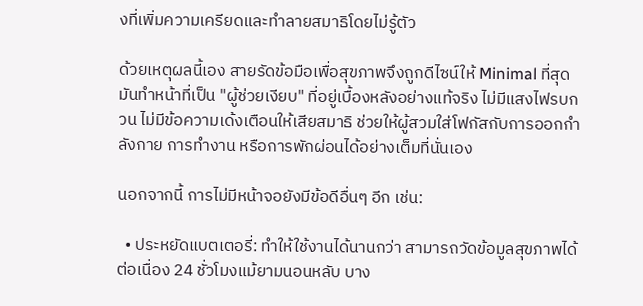งที่เพิ่มความเครียดและทำลายสมาธิโดยไม่รู้ตัว

ด้วยเหตุผลนี้เอง สายรัดข้อมือเพื่อสุขภาพจึงถูกดีไซน์ให้ Minimal ที่สุด มันทำหน้าที่เป็น "ผู้ช่วยเงียบ" ที่อยู่เบื้องหลังอย่างแท้จริง ไม่มีแสงไฟรบกวน ไม่มีข้อความเด้งเตือนให้เสียสมาธิ ช่วยให้ผู้สวมใส่โฟกัสกับการออกกำลังกาย การทำงาน หรือการพักผ่อนได้อย่างเต็มที่นั่นเอง

นอกจากนี้ การไม่มีหน้าจอยังมีข้อดีอื่นๆ อีก เช่น:

  • ประหยัดแบตเตอรี่: ทำให้ใช้งานได้นานกว่า สามารถวัดข้อมูลสุขภาพได้ต่อเนื่อง 24 ชั่วโมงแม้ยามนอนหลับ บาง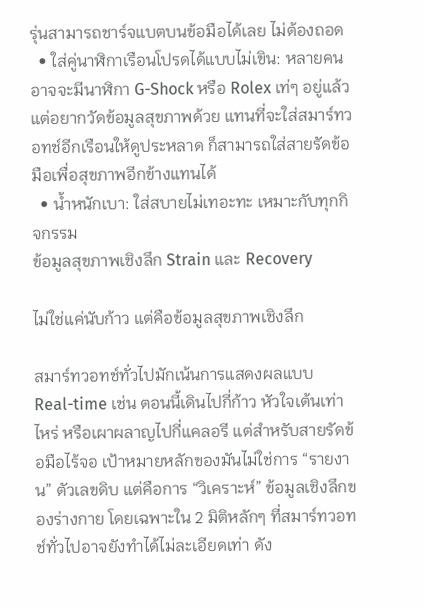รุ่นสามารถชาร์จแบตบนข้อมือได้เลย ไม่ต้องถอด
  • ใส่คู่นาฬิกาเรือนโปรดได้แบบไม่เขิน: หลายคนอาจจะมีนาฬิกา G-Shock หรือ Rolex เท่ๆ อยู่แล้ว แต่อยากวัดข้อมูลสุขภาพด้วย แทนที่จะใส่สมาร์ทวอทช์อีกเรือนให้ดูประหลาด ก็สามารถใส่สายรัดข้อมือเพื่อสุขภาพอีกข้างแทนได้
  • น้ำหนักเบา: ใส่สบายไม่เทอะทะ เหมาะกับทุกกิจกรรม
ข้อมูลสุขภาพเชิงลึก Strain และ Recovery

ไม่ใช่แค่นับก้าว แต่คือข้อมูลสุขภาพเชิงลึก

สมาร์ทวอทช์ทั่วไปมักเน้นการแสดงผลแบบ Real-time เช่น ตอนนี้เดินไปกี่ก้าว หัวใจเต้นเท่าไหร่ หรือเผาผลาญไปกี่แคลอรี แต่สำหรับสายรัดข้อมือไร้จอ เป้าหมายหลักของมันไม่ใช่การ “รายงาน” ตัวเลขดิบ แต่คือการ “วิเคราะห์” ข้อมูลเชิงลึกของร่างกาย โดยเฉพาะใน 2 มิติหลักๆ ที่สมาร์ทวอทช์ทั่วไปอาจยังทำได้ไม่ละเอียดเท่า ดัง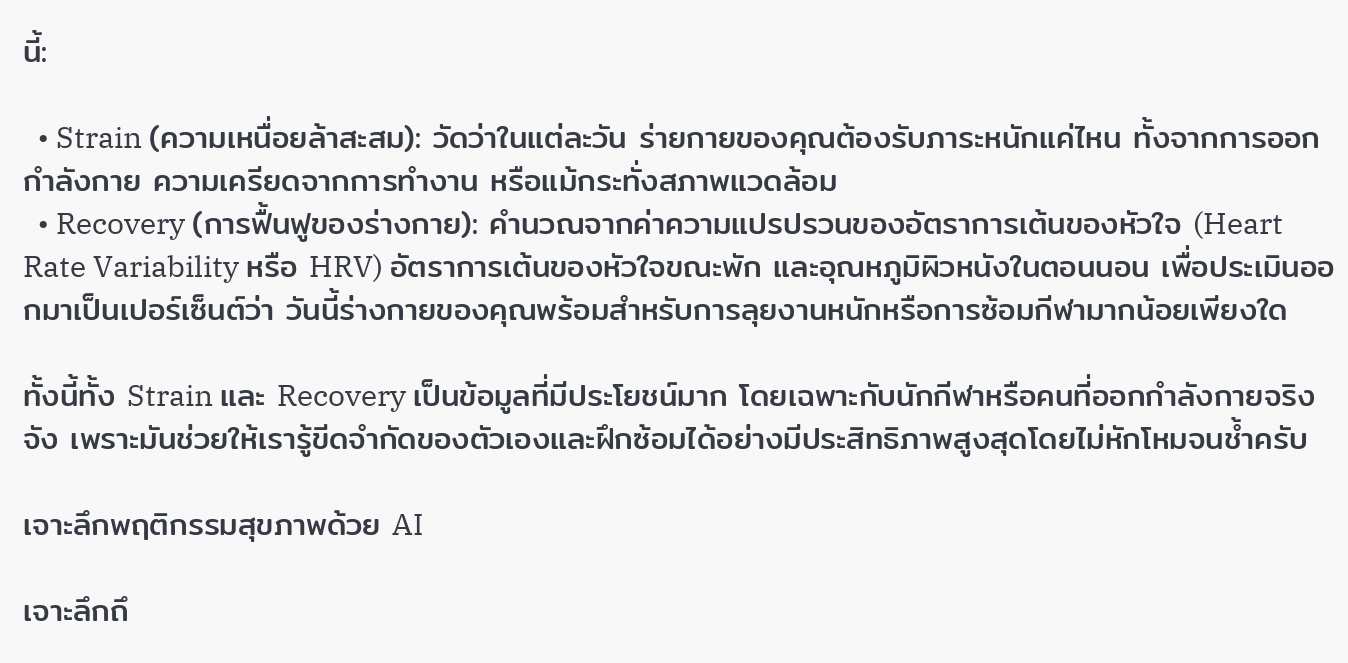นี้:

  • Strain (ความเหนื่อยล้าสะสม): วัดว่าในแต่ละวัน ร่ายกายของคุณต้องรับภาระหนักแค่ไหน ทั้งจากการออกกำลังกาย ความเครียดจากการทำงาน หรือแม้กระทั่งสภาพแวดล้อม
  • Recovery (การฟื้นฟูของร่างกาย): คำนวณจากค่าความแปรปรวนของอัตราการเต้นของหัวใจ (Heart Rate Variability หรือ HRV) อัตราการเต้นของหัวใจขณะพัก และอุณหภูมิผิวหนังในตอนนอน เพื่อประเมินออกมาเป็นเปอร์เซ็นต์ว่า วันนี้ร่างกายของคุณพร้อมสำหรับการลุยงานหนักหรือการซ้อมกีฬามากน้อยเพียงใด

ทั้งนี้ทั้ง Strain และ Recovery เป็นข้อมูลที่มีประโยชน์มาก โดยเฉพาะกับนักกีฬาหรือคนที่ออกกำลังกายจริงจัง เพราะมันช่วยให้เรารู้ขีดจำกัดของตัวเองและฝึกซ้อมได้อย่างมีประสิทธิภาพสูงสุดโดยไม่หักโหมจนช้ำครับ

เจาะลึกพฤติกรรมสุขภาพด้วย AI

เจาะลึกถึ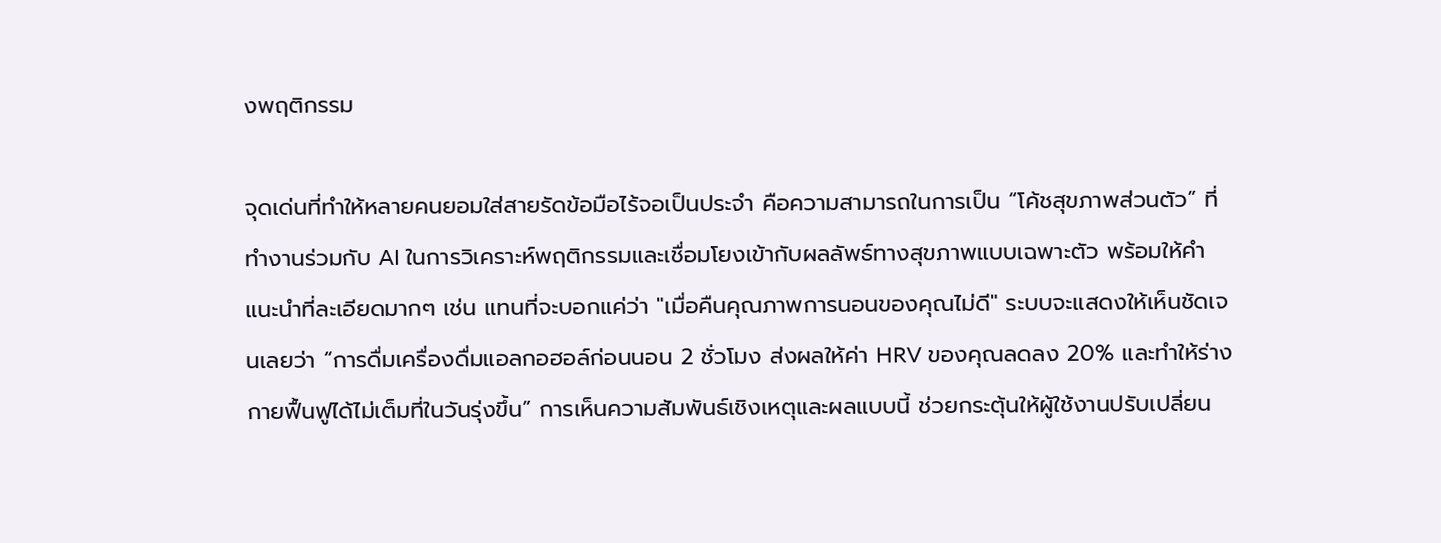งพฤติกรรม

จุดเด่นที่ทำให้หลายคนยอมใส่สายรัดข้อมือไร้จอเป็นประจำ คือความสามารถในการเป็น “โค้ชสุขภาพส่วนตัว” ที่ทำงานร่วมกับ AI ในการวิเคราะห์พฤติกรรมและเชื่อมโยงเข้ากับผลลัพธ์ทางสุขภาพแบบเฉพาะตัว พร้อมให้คำแนะนำที่ละเอียดมากๆ เช่น แทนที่จะบอกแค่ว่า "เมื่อคืนคุณภาพการนอนของคุณไม่ดี" ระบบจะแสดงให้เห็นชัดเจนเลยว่า “การดื่มเครื่องดื่มแอลกอฮอล์ก่อนนอน 2 ชั่วโมง ส่งผลให้ค่า HRV ของคุณลดลง 20% และทำให้ร่างกายฟื้นฟูได้ไม่เต็มที่ในวันรุ่งขึ้น” การเห็นความสัมพันธ์เชิงเหตุและผลแบบนี้ ช่วยกระตุ้นให้ผู้ใช้งานปรับเปลี่ยน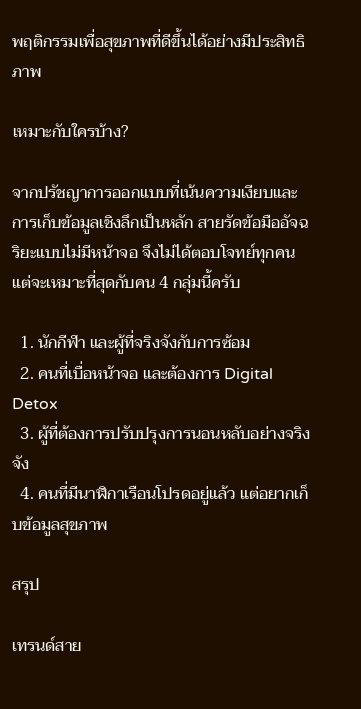พฤติกรรมเพื่อสุขภาพที่ดีขึ้นได้อย่างมีประสิทธิภาพ

เหมาะกับใครบ้าง?

จากปรัชญาการออกแบบที่เน้นความเงียบและการเก็บข้อมูลเชิงลึกเป็นหลัก สายรัดข้อมืออัจฉริยะแบบไม่มีหน้าจอ จึงไม่ได้ตอบโจทย์ทุกคน แต่จะเหมาะที่สุดกับคน 4 กลุ่มนี้ครับ

  1. นักกีฬา และผู้ที่จริงจังกับการซ้อม
  2. คนที่เบื่อหน้าจอ และต้องการ Digital Detox
  3. ผู้ที่ต้องการปรับปรุงการนอนหลับอย่างจริงจัง
  4. คนที่มีนาฬิกาเรือนโปรดอยู่แล้ว แต่อยากเก็บข้อมูลสุขภาพ

สรุป

เทรนด์สาย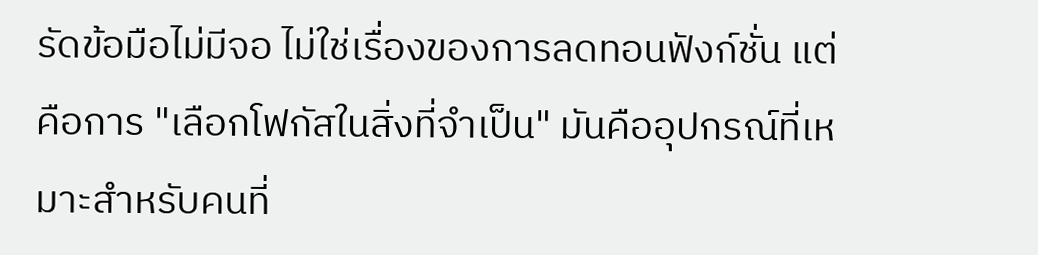รัดข้อมือไม่มีจอ ไม่ใช่เรื่องของการลดทอนฟังก์ชั่น แต่คือการ "เลือกโฟกัสในสิ่งที่จำเป็น" มันคืออุปกรณ์ที่เหมาะสำหรับคนที่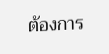ต้องการ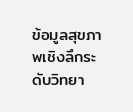ข้อมูลสุขภาพเชิงลึกระดับวิทยา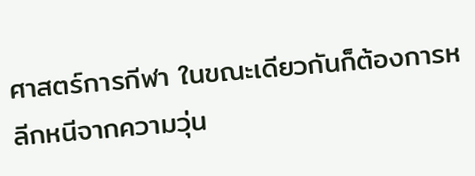ศาสตร์การกีฬา ในขณะเดียวกันก็ต้องการหลีกหนีจากความวุ่น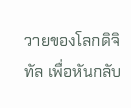วายของโลกดิจิทัล เพื่อหันกลับ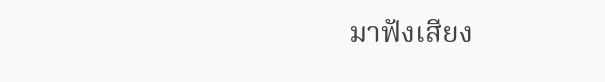มาฟังเสียง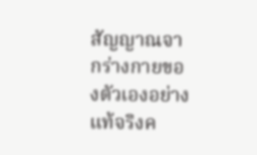สัญญาณจากร่างกายของตัวเองอย่างแท้จริงค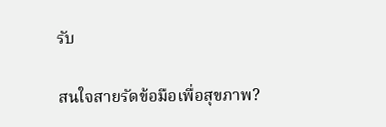รับ

สนใจสายรัดข้อมือเพื่อสุขภาพ?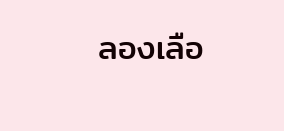ลองเลือ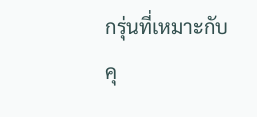กรุ่นที่เหมาะกับคุ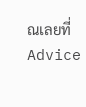ณเลยที่ Advice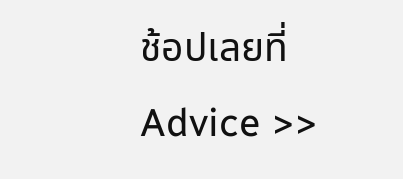ช้อปเลยที่ Advice >>